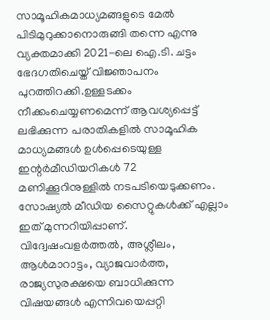സാമൂഹികമാധ്യമങ്ങളുടെ മേൽ പിടിമുറുക്കാനൊരുങ്ങി തന്നെ എന്നു വ്യക്തമാക്കി 2021-ലെ ഐ.ടി. ചട്ടം ഭേദഗതിചെയ്ത് വിജ്ഞാപനം പുറത്തിറക്കി.ഉള്ളടക്കം നീക്കംചെയ്യണമെന്ന് ആവശ്യപ്പെട്ട് ലഭിക്കുന്ന പരാതികളിൽ സാമൂഹിക മാധ്യമങ്ങൾ ഉൾപ്പെടെയുള്ള ഇന്റർമീഡിയറികൾ 72 മണിക്കൂറിനുള്ളിൽ നടപടിയെടുക്കണം. സോഷ്യൽ മീഡിയ സൈറ്റുകൾക്ക് എല്ലാം ഇത് മുന്നറിയിപ്പാണ്.
വിദ്വേഷംവളർത്തൽ, അശ്ലീലം, ആൾമാറാട്ടം, വ്യാജവാർത്ത, രാജ്യസുരക്ഷയെ ബാധിക്കുന്ന വിഷയങ്ങൾ എന്നിവയെപ്പറ്റി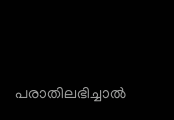പരാതിലഭിച്ചാൽ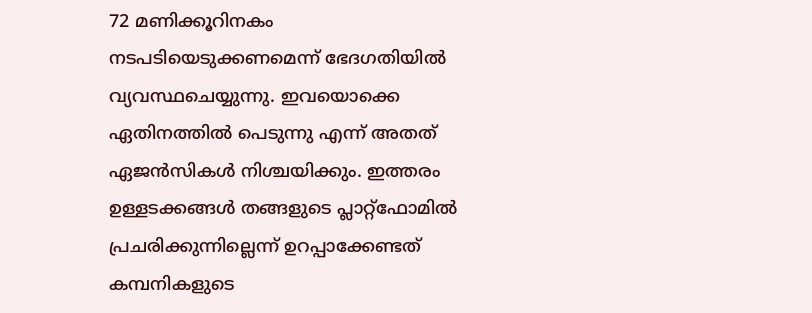72 മണിക്കൂറിനകം നടപടിയെടുക്കണമെന്ന് ഭേദഗതിയിൽ വ്യവസ്ഥചെയ്യുന്നു. ഇവയൊക്കെ ഏതിനത്തിൽ പെടുന്നു എന്ന് അതത് ഏജൻസികൾ നിശ്ചയിക്കും. ഇത്തരം ഉള്ളടക്കങ്ങൾ തങ്ങളുടെ പ്ലാറ്റ്ഫോമിൽ പ്രചരിക്കുന്നില്ലെന്ന് ഉറപ്പാക്കേണ്ടത് കമ്പനികളുടെ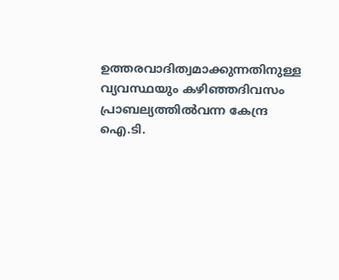ഉത്തരവാദിത്വമാക്കുന്നതിനുള്ള വ്യവസ്ഥയും കഴിഞ്ഞദിവസം പ്രാബല്യത്തിൽവന്ന കേന്ദ്ര ഐ.ടി.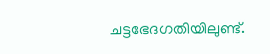ചട്ടഭേദഗതിയിലുണ്ട്.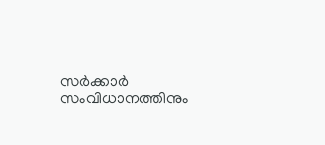സർക്കാർ സംവിധാനത്തിനും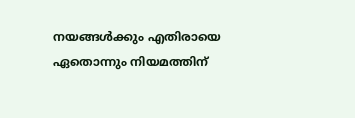നയങ്ങൾക്കും എതിരായെ ഏതൊന്നും നിയമത്തിന്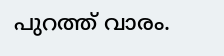പുറത്ത് വാരം.